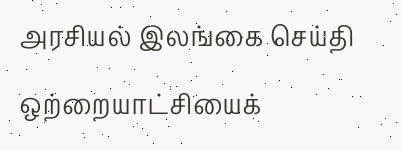அரசியல் இலங்கை செய்தி

ஒற்றையாட்சியைக்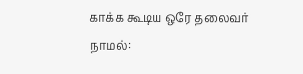காக்க கூடிய ஒரே தலைவர் நாமல்: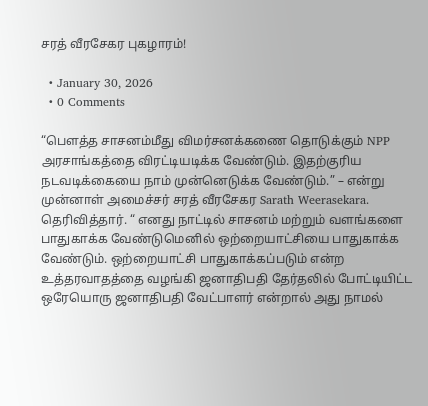சரத் வீரசேகர புகழாரம்!

  • January 30, 2026
  • 0 Comments

“பௌத்த சாசனம்மீது விமர்சனக்கணை தொடுக்கும் NPP அரசாங்கத்தை விரட்டியடிக்க வேண்டும். இதற்குரிய நடவடிக்கையை நாம் முன்னெடுக்க வேண்டும்.” – என்று முன்னாள் அமைச்சர் சரத் வீரசேகர Sarath Weerasekara. தெரிவித்தார். “ எனது நாட்டில் சாசனம் மற்றும் வளங்களை பாதுகாக்க வேண்டுமெனில் ஒற்றையாட்சியை பாதுகாக்க வேண்டும். ஒற்றையாட்சி பாதுகாக்கப்படும் என்ற உத்தரவாதத்தை வழங்கி ஜனாதிபதி தேர்தலில் போட்டியிட்ட ஒரேயொரு ஜனாதிபதி வேட்பாளர் என்றால் அது நாமல்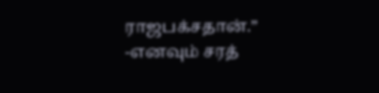ராஜபக்சதான்.” -எனவும் சரத்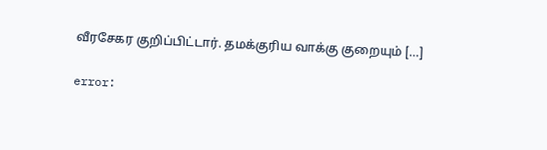வீரசேகர குறிப்பிட்டார். தமக்குரிய வாக்கு குறையும் […]

error: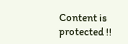Content is protected !!